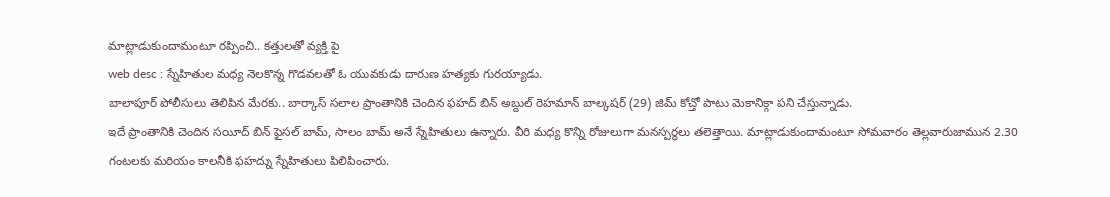మాట్లాడుకుందామంటూ రప్పించి.. కత్తులతో వ్యక్తి పై
web desc : స్నేహితుల మధ్య నెలకొన్న గొడవలతో ఓ యువకుడు దారుణ హత్యకు గురయ్యాడు.
బాలాపూర్ పోలీసులు తెలిపిన మేరకు.. బార్కాస్ సలాల ప్రాంతానికి చెందిన ఫహద్ బిన్ అబ్దుల్ రెహమాన్ బాల్కషర్ (29) జిమ్ కోచ్తో పాటు మెకానిక్గా పని చేస్తున్నాడు.
ఇదే ప్రాంతానికి చెందిన సయీద్ బిన్ ఫైసల్ బామ్, సాలం బామ్ అనే స్నేహితులు ఉన్నారు. వీరి మధ్య కొన్ని రోజులుగా మనస్పర్థలు తలెత్తాయి. మాట్లాడుకుందామంటూ సోమవారం తెల్లవారుజామున 2.30 గంటలకు మరియం కాలనీకి ఫహద్ను స్నేహితులు పిలిపించారు.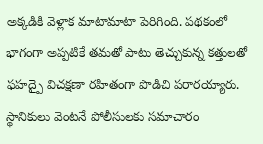అక్కడికి వెళ్లాక మాటామాటా పెరిగింది. పథకంలో భాగంగా అప్పటికే తమతో పాటు తెచ్చుకున్న కత్తులతో ఫహద్పై విచక్షణా రహితంగా పొడిచి పరారయ్యారు.
స్థానికులు వెంటనే పోలీసులకు సమాచారం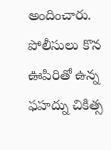అందించారు. పోలీసులు కొన ఊపిరితో ఉన్న ఫహద్ను చికిత్స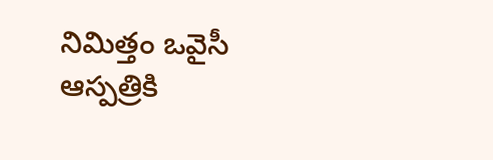నిమిత్తం ఒవైసీ ఆస్పత్రికి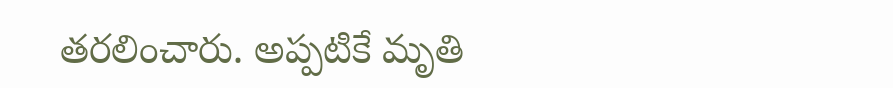తరలించారు. అప్పటికే మృతి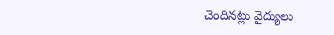చెందినట్లు వైద్యులు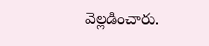వెల్లడించారు.